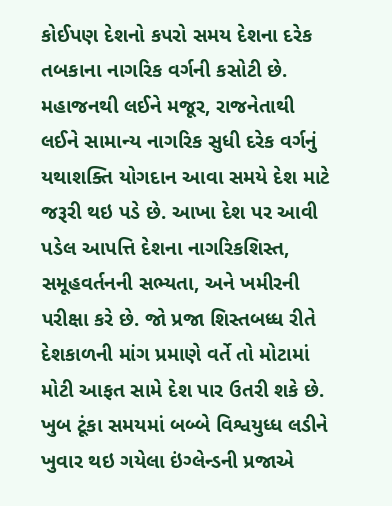કોઈપણ દેશનો કપરો સમય દેશના દરેક તબકાના નાગરિક વર્ગની કસોટી છે. મહાજનથી લઈને મજૂર, રાજનેતાથી લઈને સામાન્ય નાગરિક સુધી દરેક વર્ગનું યથાશક્તિ યોગદાન આવા સમયે દેશ માટે જરૂરી થઇ પડે છે. આખા દેશ પર આવી પડેલ આપત્તિ દેશના નાગરિકશિસ્ત, સમૂહવર્તનની સભ્યતા, અને ખમીરની પરીક્ષા કરે છે. જો પ્રજા શિસ્તબધ્ધ રીતે દેશકાળની માંગ પ્રમાણે વર્તે તો મોટામાં મોટી આફત સામે દેશ પાર ઉતરી શકે છે. ખુબ ટૂંકા સમયમાં બબ્બે વિશ્વયુધ્ધ લડીને ખુવાર થઇ ગયેલા ઇંગ્લેન્ડની પ્રજાએ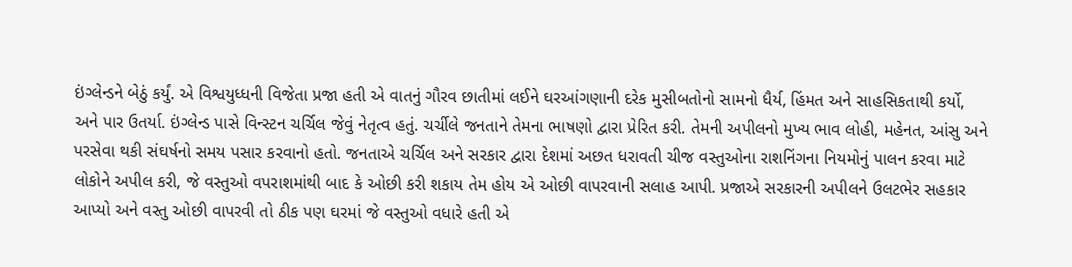ઇંગ્લેન્ડને બેઠું કર્યું. એ વિશ્વયુધ્ધની વિજેતા પ્રજા હતી એ વાતનું ગૌરવ છાતીમાં લઈને ઘરઆંગણાની દરેક મુસીબતોનો સામનો ધૈર્ય, હિંમત અને સાહસિકતાથી કર્યો, અને પાર ઉતર્યા. ઇંગ્લેન્ડ પાસે વિન્સ્ટન ચર્ચિલ જેવું નેતૃત્વ હતું. ચર્ચીલે જનતાને તેમના ભાષણો દ્વારા પ્રેરિત કરી. તેમની અપીલનો મુખ્ય ભાવ લોહી, મહેનત, આંસુ અને પરસેવા થકી સંઘર્ષનો સમય પસાર કરવાનો હતો. જનતાએ ચર્ચિલ અને સરકાર દ્વારા દેશમાં અછત ધરાવતી ચીજ વસ્તુઓના રાશનિંગના નિયમોનું પાલન કરવા માટે લોકોને અપીલ કરી, જે વસ્તુઓ વપરાશમાંથી બાદ કે ઓછી કરી શકાય તેમ હોય એ ઓછી વાપરવાની સલાહ આપી. પ્રજાએ સરકારની અપીલને ઉલટભેર સહકાર આપ્યો અને વસ્તુ ઓછી વાપરવી તો ઠીક પણ ઘરમાં જે વસ્તુઓ વધારે હતી એ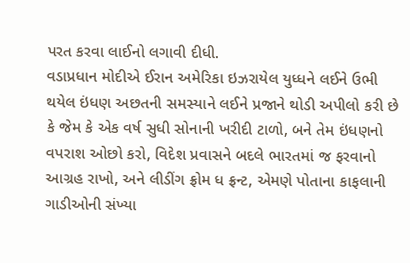પરત કરવા લાઈનો લગાવી દીધી.
વડાપ્રધાન મોદીએ ઈરાન અમેરિકા ઇઝરાયેલ યુધ્ધને લઈને ઉભી થયેલ ઇંધણ અછતની સમસ્યાને લઈને પ્રજાને થોડી અપીલો કરી છે કે જેમ કે એક વર્ષ સુધી સોનાની ખરીદી ટાળો, બને તેમ ઇંધણનો વપરાશ ઓછો કરો, વિદેશ પ્રવાસને બદલે ભારતમાં જ ફરવાનો આગ્રહ રાખો, અને લીડીંગ ફ્રોમ ધ ફ્રન્ટ, એમણે પોતાના કાફલાની ગાડીઓની સંખ્યા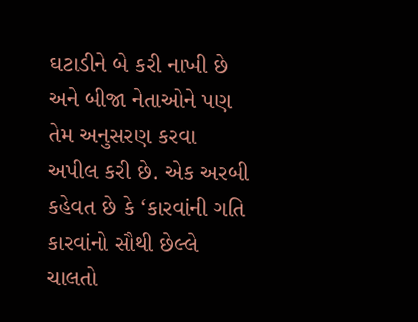ઘટાડીને બે કરી નાખી છે અને બીજા નેતાઓને પણ તેમ અનુસરણ કરવા અપીલ કરી છે. એક અરબી કહેવત છે કે ‘કારવાંની ગતિ કારવાંનો સૌથી છેલ્લે ચાલતો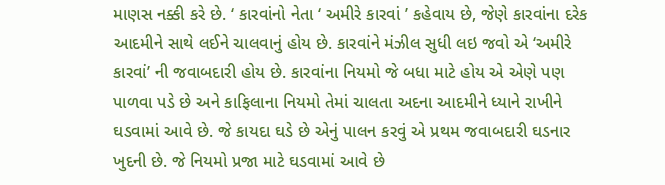માણસ નક્કી કરે છે. ‘ કારવાંનો નેતા ‘ અમીરે કારવાં ’ કહેવાય છે, જેણે કારવાંના દરેક આદમીને સાથે લઈને ચાલવાનું હોય છે. કારવાંને મંઝીલ સુધી લઇ જવો એ ‘અમીરે કારવાં’ ની જવાબદારી હોય છે. કારવાંના નિયમો જે બધા માટે હોય એ એણે પણ પાળવા પડે છે અને કાફિલાના નિયમો તેમાં ચાલતા અદના આદમીને ધ્યાને રાખીને ઘડવામાં આવે છે. જે કાયદા ઘડે છે એનું પાલન કરવું એ પ્રથમ જવાબદારી ઘડનાર ખુદની છે. જે નિયમો પ્રજા માટે ઘડવામાં આવે છે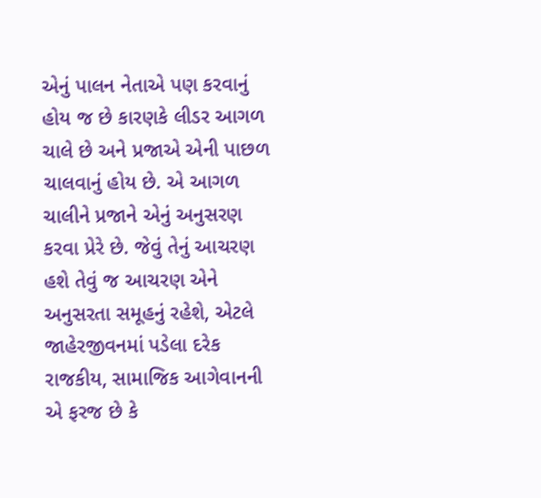એનું પાલન નેતાએ પણ કરવાનું હોય જ છે કારણકે લીડર આગળ ચાલે છે અને પ્રજાએ એની પાછળ ચાલવાનું હોય છે. એ આગળ ચાલીને પ્રજાને એનું અનુસરણ કરવા પ્રેરે છે. જેવું તેનું આચરણ હશે તેવું જ આચરણ એને અનુસરતા સમૂહનું રહેશે, એટલે જાહેરજીવનમાં પડેલા દરેક રાજકીય, સામાજિક આગેવાનની એ ફરજ છે કે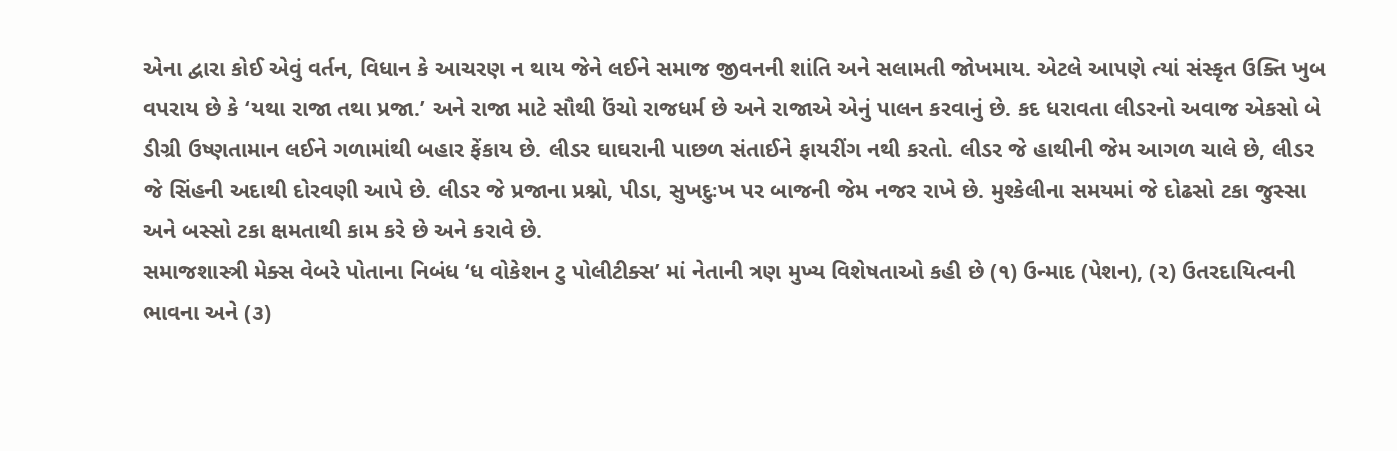એના દ્વારા કોઈ એવું વર્તન, વિધાન કે આચરણ ન થાય જેને લઈને સમાજ જીવનની શાંતિ અને સલામતી જોખમાય. એટલે આપણે ત્યાં સંસ્કૃત ઉક્તિ ખુબ વપરાય છે કે ‘યથા રાજા તથા પ્રજા.’ અને રાજા માટે સૌથી ઉંચો રાજધર્મ છે અને રાજાએ એનું પાલન કરવાનું છે. કદ ધરાવતા લીડરનો અવાજ એકસો બે ડીગ્રી ઉષ્ણતામાન લઈને ગળામાંથી બહાર ફેંકાય છે. લીડર ઘાઘરાની પાછળ સંતાઈને ફાયરીંગ નથી કરતો. લીડર જે હાથીની જેમ આગળ ચાલે છે, લીડર જે સિંહની અદાથી દોરવણી આપે છે. લીડર જે પ્રજાના પ્રશ્નો, પીડા, સુખદુઃખ પર બાજની જેમ નજર રાખે છે. મુશ્કેલીના સમયમાં જે દોઢસો ટકા જુસ્સા અને બસ્સો ટકા ક્ષમતાથી કામ કરે છે અને કરાવે છે.
સમાજશાસ્ત્રી મેક્સ વેબરે પોતાના નિબંધ ‘ધ વોકેશન ટુ પોલીટીક્સ’ માં નેતાની ત્રણ મુખ્ય વિશેષતાઓ કહી છે (૧) ઉન્માદ (પેશન), (૨) ઉતરદાયિત્વની ભાવના અને (૩)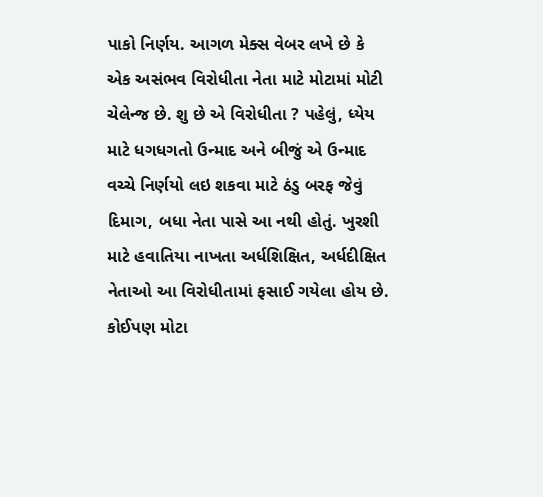પાકો નિર્ણય. આગળ મેક્સ વેબર લખે છે કે એક અસંભવ વિરોધીતા નેતા માટે મોટામાં મોટી ચેલેન્જ છે. શુ છે એ વિરોધીતા ? પહેલું, ધ્યેય માટે ધગધગતો ઉન્માદ અને બીજું એ ઉન્માદ વચ્ચે નિર્ણયો લઇ શકવા માટે ઠંડુ બરફ જેવું દિમાગ, બધા નેતા પાસે આ નથી હોતું. ખુરશી માટે હવાતિયા નાખતા અર્ધશિક્ષિત, અર્ધદીક્ષિત નેતાઓ આ વિરોધીતામાં ફસાઈ ગયેલા હોય છે.
કોઈપણ મોટા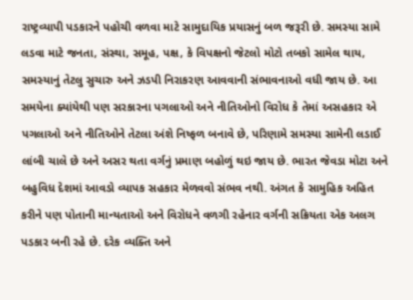રાષ્ટ્રવ્યાપી પડકારને પહોચી વળવા માટે સામુદાયિક પ્રયાસનું બળ જરૂરી છે. સમસ્યા સામે લડવા માટે જનતા, સંસ્થા, સમૂહ, પક્ષ, કે વિપક્ષનો જેટલો મોટો તબકો સામેલ થાય, સમસ્યાનું તેટલુ સુચારુ અને ઝડપી નિરાકરણ આવવાની સંભાવનાઓ વધી જાય છે. આ સમયેના ક્યાંયેથી પણ સરકારના પગલાઓ અને નીતિઓનો વિરોધ કે તેમાં અસહકાર એ પગલાઓ અને નીતિઓને તેટલા અંશે નિષ્ફળ બનાવે છે, પરિણામે સમસ્યા સામેની લડાઈ લાંબી ચાલે છે અને અસર થતા વર્ગનું પ્રમાણ બહોળું થઇ જાય છે. ભારત જેવડા મોટા અને બહુવિધ દેશમાં આવડો વ્યાપક સહકાર મેળવવો સંભવ નથી. અંગત કે સામુહિક અહિત કરીને પણ પોતાની માન્યતાઓ અને વિરોધને વળગી રહેનાર વર્ગની સક્રિયતા એક અલગ પડકાર બની રહે છે. દરેક વ્યક્તિ અને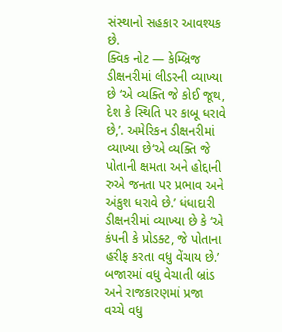સંસ્થાનો સહકાર આવશ્યક છે.
ક્વિક નોટ — કેમ્બ્રિજ ડીક્ષનરીમાં લીડરની વ્યાખ્યા છે ‘એ વ્યક્તિ જે કોઈ જૂથ, દેશ કે સ્થિતિ પર કાબૂ ધરાવે છે,’. અમેરિકન ડીક્ષનરીમાં વ્યાખ્યા છે‘એ વ્યક્તિ જે પોતાની ક્ષમતા અને હોદ્દાની રુએ જનતા પર પ્રભાવ અને અંકુશ ધરાવે છે.’ ધંધાદારી ડીક્ષનરીમાં વ્યાખ્યા છે કે ‘એ કંપની કે પ્રોડક્ટ, જે પોતાના હરીફ કરતા વધુ વેંચાય છે.’ બજારમાં વધુ વેચાતી બ્રાંડ અને રાજકારણમાં પ્રજા વચ્ચે વધુ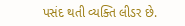પસંદ થતી વ્યક્તિ લીડર છે.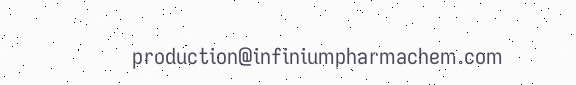production@infiniumpharmachem.com